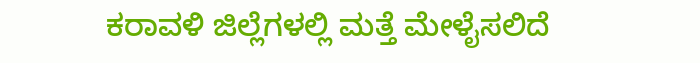ಕರಾವಳಿ ಜಿಲ್ಲೆಗಳಲ್ಲಿ ಮತ್ತೆ ಮೇಳೈಸಲಿದೆ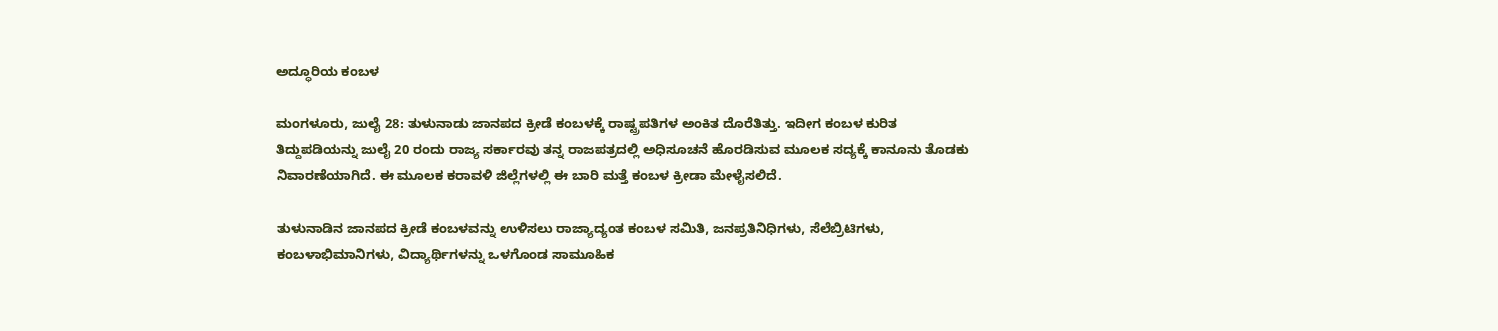ಅದ್ಧೂರಿಯ ಕಂಬಳ

ಮಂಗಳೂರು, ಜುಲೈ 28: ತುಳುನಾಡು ಜಾನಪದ ಕ್ರೀಡೆ ಕಂಬಳಕ್ಕೆ ರಾಷ್ಟ್ರಪತಿಗಳ ಅಂಕಿತ ದೊರೆತಿತ್ತು. ಇದೀಗ ಕಂಬಳ ಕುರಿತ ತಿದ್ದುಪಡಿಯನ್ನು ಜುಲೈ 20 ರಂದು ರಾಜ್ಯ ಸರ್ಕಾರವು ತನ್ನ ರಾಜಪತ್ರದಲ್ಲಿ ಅಧಿಸೂಚನೆ ಹೊರಡಿಸುವ ಮೂಲಕ ಸದ್ಯಕ್ಕೆ ಕಾನೂನು ತೊಡಕು ನಿವಾರಣೆಯಾಗಿದೆ. ಈ ಮೂಲಕ ಕರಾವಳಿ ಜಿಲ್ಲೆಗಳಲ್ಲಿ ಈ ಬಾರಿ ಮತ್ತೆ ಕಂಬಳ ಕ್ರೀಡಾ ಮೇಳೈಸಲಿದೆ.

ತುಳುನಾಡಿನ ಜಾನಪದ ಕ್ರೀಡೆ ಕಂಬಳವನ್ನು ಉಳಿಸಲು ರಾಜ್ಯಾದ್ಯಂತ ಕಂಬಳ ಸಮಿತಿ, ಜನಪ್ರತಿನಿಧಿಗಳು, ಸೆಲೆಬ್ರಿಟಿಗಳು, ಕಂಬಳಾಭಿಮಾನಿಗಳು, ವಿದ್ಯಾರ್ಥಿಗಳನ್ನು ಒಳಗೊಂಡ ಸಾಮೂಹಿಕ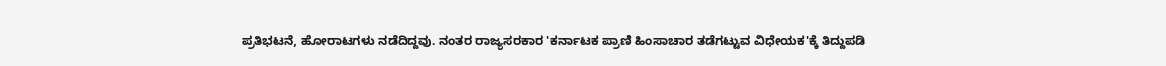ಪ್ರತಿಭಟನೆ, ಹೋರಾಟಗಳು ನಡೆದಿದ್ದವು. ನಂತರ ರಾಜ್ಯಸರಕಾರ 'ಕರ್ನಾಟಕ ಪ್ರಾಣಿ ಹಿಂಸಾಚಾರ ತಡೆಗಟ್ಟುವ ವಿಧೇಯಕ'ಕ್ಕೆ ತಿದ್ದುಪಡಿ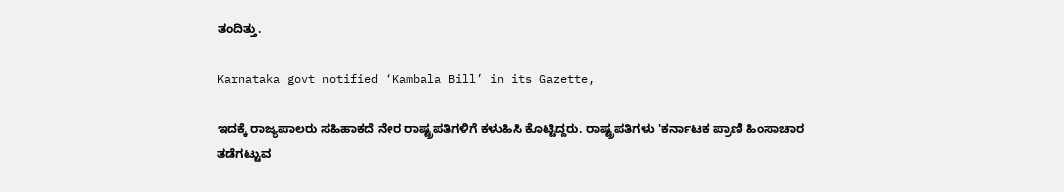ತಂದಿತ್ತು.

Karnataka govt notified ‘Kambala Bill’ in its Gazette,

ಇದಕ್ಕೆ ರಾಜ್ಯಪಾಲರು ಸಹಿಹಾಕದೆ ನೇರ ರಾಷ್ಟ್ರಪತಿಗಳಿಗೆ ಕಳುಹಿಸಿ ಕೊಟ್ಟಿದ್ದರು. ರಾಷ್ಟ್ರಪತಿಗಳು 'ಕರ್ನಾಟಕ ಪ್ರಾಣಿ ಹಿಂಸಾಚಾರ ತಡೆಗಟ್ಟುವ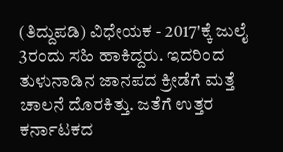(ತಿದ್ದುಪಡಿ) ವಿಧೇಯಕ - 2017'ಕ್ಕೆ ಜುಲೈ 3ರಂದು ಸಹಿ ಹಾಕಿದ್ದರು. ಇದರಿಂದ ತುಳುನಾಡಿನ ಜಾನಪದ ಕ್ರೀಡೆಗೆ ಮತ್ತೆ ಚಾಲನೆ ದೊರಕಿತ್ತು. ಜತೆಗೆ ಉತ್ತರ ಕರ್ನಾಟಕದ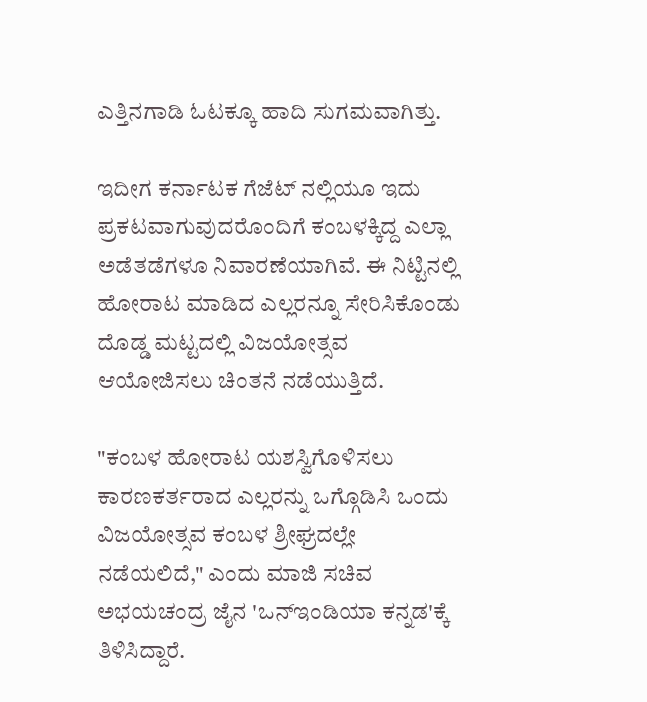ಎತ್ತಿನಗಾಡಿ ಓಟಕ್ಕೂ ಹಾದಿ ಸುಗಮವಾಗಿತ್ತು.

ಇದೀಗ ಕರ್ನಾಟಕ ಗೆಜೆಟ್ ನಲ್ಲಿಯೂ ಇದು ಪ್ರಕಟವಾಗುವುದರೊಂದಿಗೆ ಕಂಬಳಕ್ಕಿದ್ದ ಎಲ್ಲಾ ಅಡೆತಡೆಗಳೂ ನಿವಾರಣೆಯಾಗಿವೆ. ಈ ನಿಟ್ಟಿನಲ್ಲಿ ಹೋರಾಟ ಮಾಡಿದ ಎಲ್ಲರನ್ನೂ ಸೇರಿಸಿಕೊಂಡು ದೊಡ್ಡ ಮಟ್ಟದಲ್ಲಿ ವಿಜಯೋತ್ಸವ ಆಯೋಜಿಸಲು ಚಿಂತನೆ ನಡೆಯುತ್ತಿದೆ.

"ಕಂಬಳ ಹೋರಾಟ ಯಶಸ್ವಿಗೊಳಿಸಲು ಕಾರಣಕರ್ತರಾದ ಎಲ್ಲರನ್ನು ಒಗ್ಗೊಡಿಸಿ ಒಂದು ವಿಜಯೋತ್ಸವ ಕಂಬಳ ಶ್ರೀಘ್ರದಲ್ಲೇ ನಡೆಯಲಿದೆ," ಎಂದು ಮಾಜಿ ಸಚಿವ ಅಭಯಚಂದ್ರ ಜೈನ 'ಒನ್ಇಂಡಿಯಾ ಕನ್ನಡ'ಕ್ಕೆ ತಿಳಿಸಿದ್ದಾರೆ.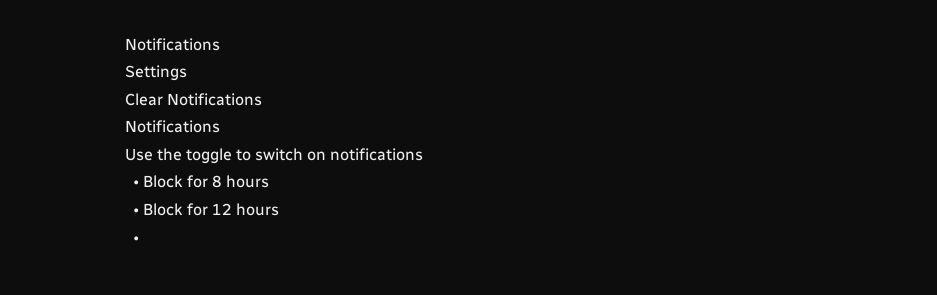Notifications
Settings
Clear Notifications
Notifications
Use the toggle to switch on notifications
  • Block for 8 hours
  • Block for 12 hours
  •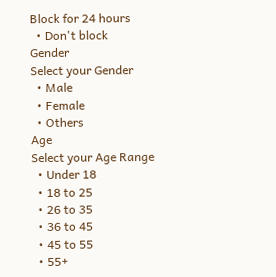Block for 24 hours
  • Don't block
Gender
Select your Gender
  • Male
  • Female
  • Others
Age
Select your Age Range
  • Under 18
  • 18 to 25
  • 26 to 35
  • 36 to 45
  • 45 to 55
  • 55+